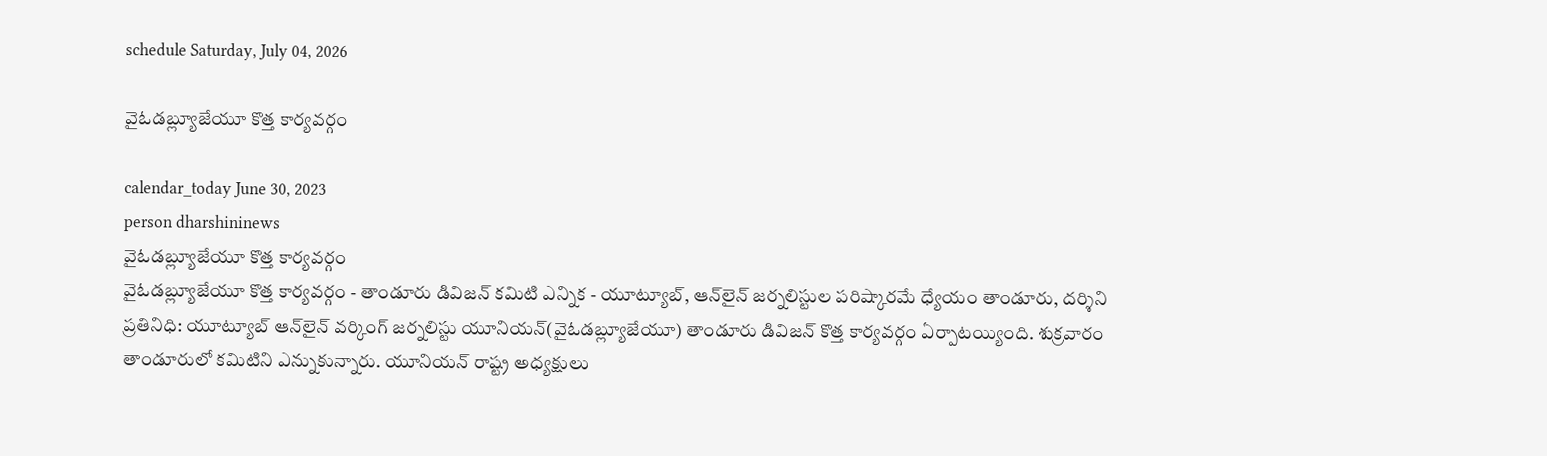schedule Saturday, July 04, 2026

వైఓడబ్ల్యూజేయూ కొత్త కార్యవర్గం

calendar_today June 30, 2023
person dharshininews
వైఓడబ్ల్యూజేయూ కొత్త కార్యవర్గం
వైఓడబ్ల్యూజేయూ కొత్త కార్యవర్గం - తాండూరు డివిజన్ కమిటి ఎన్నిక - యూట్యూబ్‌, ఆన్‌లైన్ జర్నలిస్టుల పరిష్కారమే ధ్యేయం తాండూరు, దర్శిని ప్రతినిధి: యూట్యూబ్‌ ఆన్‌లైన్ వర్కింగ్‌ జర్నలిస్టు యూనియన్‌(వైఓడబ్ల్యూజేయూ) తాండూరు డివిజన్‌ కొత్త కార్యవర్గం ఏర్పాటయ్యింది. శుక్రవారం తాండూరులో కమిటిని ఎన్నుకున్నారు. యూనియన్ రాష్ట్ర అధ్యక్షులు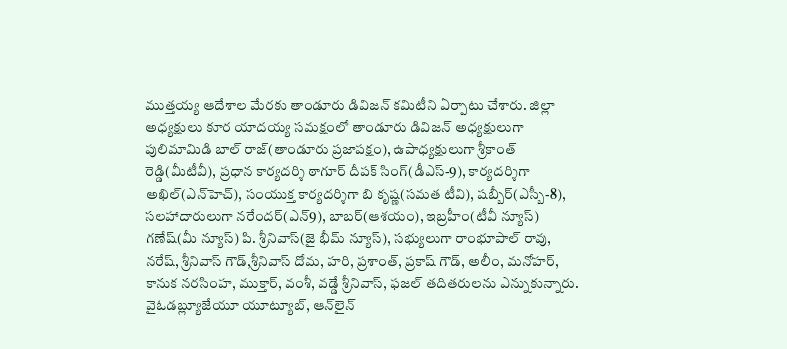ముత్తయ్య ఆదేశాల మేరకు తాండూరు డివిజన్ కమిటీని ఏర్పాటు చేశారు. జిల్లా అధ్యక్షులు కూర యాదయ్య సమక్షంలో తాండూరు డివిజన్ అధ్యక్షులుగా పులిమామిడి బాల్‌ రాజ్(తాండూరు ప్రజాపక్షం), ఉపాధ్యక్షులుగా శ్రీకాంత్ రెడ్డి(మీటీవీ), ప్రధాన కార్యదర్శి ఠాగూర్ దీపక్ సింగ్‌(డీఎస్‌-9), కార్యదర్శిగా అఖిల్(ఎన్‌హెచ్), సంయుక్త కార్యదర్శిగా బి కృష్ణ(సమత టీవి), షబ్బీర్(ఎస్బీ-8), సలహాదారులుగా నరేందర్(ఎన్‌9), బాబర్(ఆశయం), ఇబ్రహీం(టీవీ న్యూస్) గణేష్(మీ న్యూస్) పి. శ్రీనివాస్(జై భీమ్ న్యూస్), సభ్యులుగా రాంభూపాల్‌ రావు, నరేష్, శ్రీనివాస్‌ గౌడ్,శ్రీనివాస్ దోమ, హరి, ప్రశాంత్, ప్రకాష్ గౌడ్, అలీం, మనోహర్, కానుక నరసింహ, ముక్తార్, వంశీ, వడ్డే శ్రీనివాస్, ఫజల్ తదితరులను ఎన్నుకున్నారు. వైఓడబ్ల్యూజేయూ యూట్యూబ్, ఆన్‌లైన్‌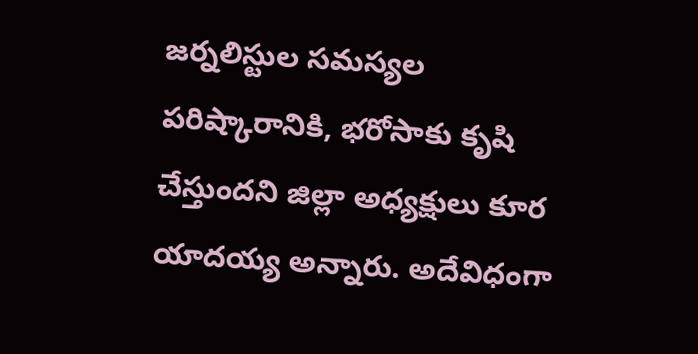జర్నలిస్టుల సమస్యల పరిష్కారానికి, భరోసాకు కృషి చేస్తుందని జిల్లా అధ్యక్షులు కూర యాదయ్య అన్నారు. అదేవిధంగా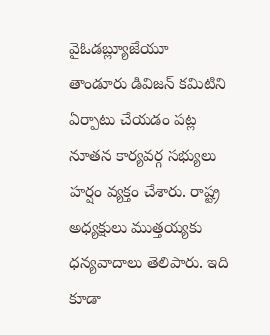వైఓడబ్ల్యూజేయూ తాండూరు డివిజన్‌ కమిటిని ఏర్పాటు చేయడం పట్ల నూతన కార్యవర్గ సభ్యులు హర్షం వ్యక్తం చేశారు. రాష్ట్ర అధ్యక్షులు ముత్తయ్యకు ధన్యవాదాలు తెలిపారు. ఇది కూడా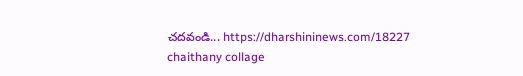చదవండి... https://dharshininews.com/18227 chaithany collage